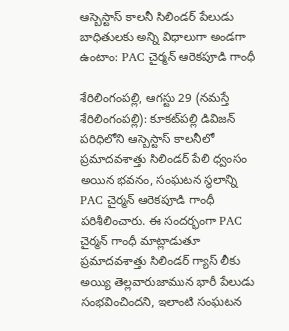ఆస్బెస్టాస్ కాలనీ సిలిండ‌ర్ పేలుడు బాధితుల‌కు అన్ని విధాలుగా అండ‌గా ఉంటాం: PAC చైర్మన్ ఆరెకపూడి గాంధీ

శేరిలింగంప‌ల్లి, ఆగ‌స్టు 29 (న‌మ‌స్తే శేరిలింగంప‌ల్లి): కూకట్‌ప‌ల్లి డివిజన్ పరిధిలోని ఆస్బెస్టాస్ కాలనీలో ప్రమాదవశాత్తు సిలిండర్ పేలి ధ్వంసం అయిన భవనం, సంఘటన స్థలాన్ని PAC చైర్మన్ ఆరెకపూడి గాంధీ పరిశీలించారు. ఈ సందర్భంగా PAC చైర్మన్ గాంధీ మాట్లాడుతూ ప్రమాదవశాత్తు సిలిండర్ గ్యాస్ లీకు అయ్యి తెల్ల‌వారుజామున భారీ పేలుడు సంభవించింద‌ని, ఇలాంటి సంఘటన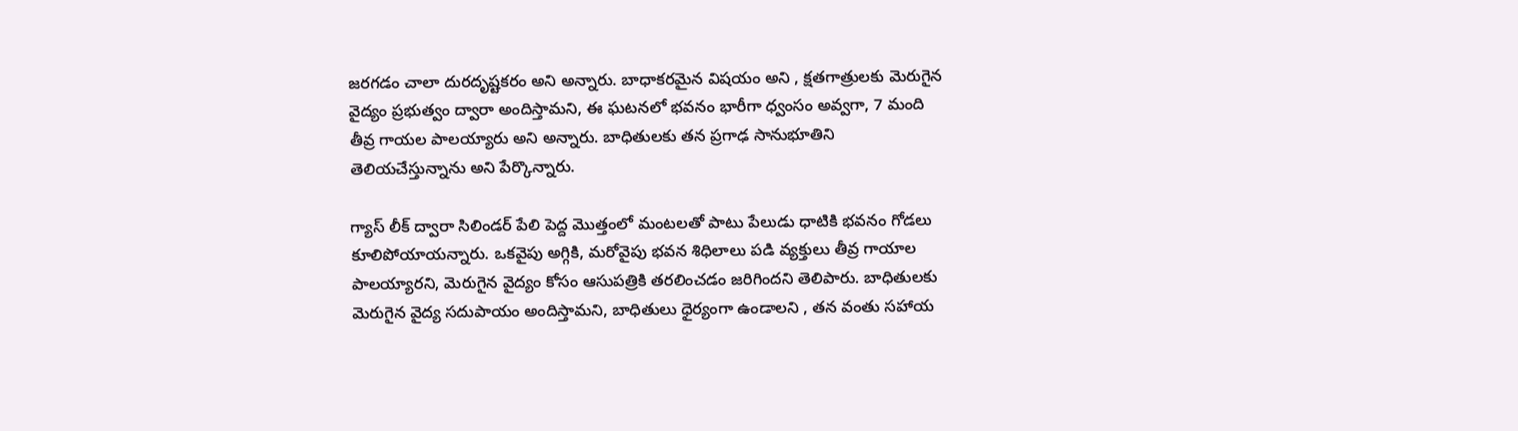జరగడం చాలా దురదృష్టకరం అని అన్నారు. బాధాకరమైన విషయం అని , క్షతగాత్రులకు మెరుగైన వైద్యం ప్రభుత్వం ద్వారా అందిస్తామని, ఈ ఘ‌ట‌న‌లో భవ‌నం భారీగా ధ్వంసం అవ్వ‌గా, 7 మంది తీవ్ర గాయ‌ల పాల‌య్యారు అని అన్నారు. బాధితులకు త‌న‌ ప్రగాఢ సానుభూతిని తెలియచేస్తున్నాను అని పేర్కొన్నారు.

గ్యాస్ లీక్ ద్వారా సిలిండర్ పేలి పెద్ద మొత్తంలో మంట‌ల‌తో పాటు పేలుడు ధాటికి భవనం గోడ‌లు కూలిపోయాయ‌న్నారు. ఒక‌వైపు అగ్గికి, మ‌రోవైపు భ‌వ‌న శిధిలాలు ప‌డి వ్య‌క్తులు తీవ్ర గాయాల పాల‌య్యార‌ని, మెరుగైన వైద్యం కోసం ఆసుపత్రికి తరలించడం జరిగింద‌ని తెలిపారు. బాధితులకు మెరుగైన వైద్య సదుపాయం అందిస్తామని, బాధితులు ధైర్యంగా ఉండాలని , తన వంతు సహాయ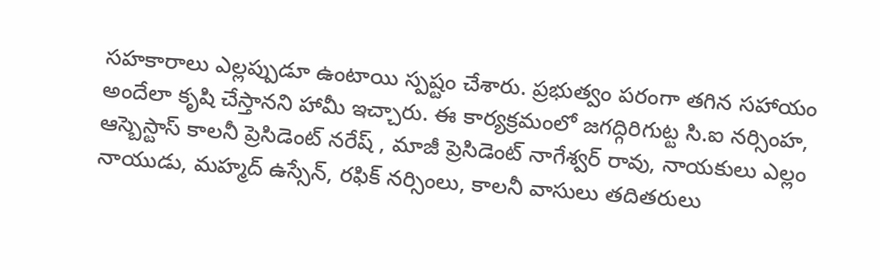సహకారాలు ఎల్లప్పుడూ ఉంటాయి స్ప‌ష్టం చేశారు. ప్రభుత్వం పరంగా తగిన సహాయం అందేలా కృషి చేస్తానని హామీ ఇచ్చారు. ఈ కార్యక్రమంలో జగద్గిరిగుట్ట సి.ఐ నర్సింహ, ఆస్బెస్టాస్ కాలనీ ప్రెసిడెంట్ నరేష్ , మాజీ ప్రెసిడెంట్ నాగేశ్వర్ రావు, నాయకులు ఎల్లం నాయుడు, మహ్మద్ ఉస్సేన్, రఫిక్ నర్సింలు, కాలనీ వాసులు తదితరులు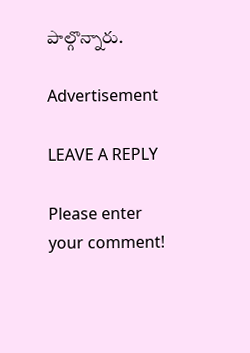పాల్గొన్నారు.

Advertisement

LEAVE A REPLY

Please enter your comment!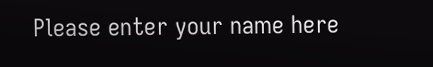Please enter your name here